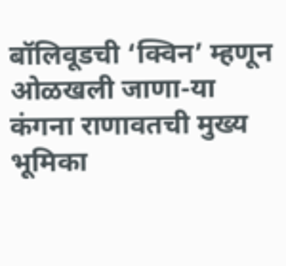बॉलिवूडची ‘क्विन’ म्हणून ओळखली जाणा-या कंगना राणावतची मुख्य भूमिका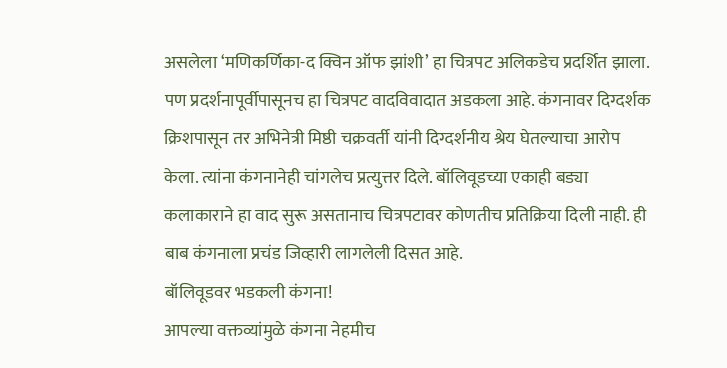असलेला ‘मणिकर्णिका-द क्विन ऑफ झांशी’ हा चित्रपट अलिकडेच प्रदर्शित झाला. पण प्रदर्शनापूर्वीपासूनच हा चित्रपट वादविवादात अडकला आहे. कंगनावर दिग्दर्शक क्रिशपासून तर अभिनेत्री मिष्ठी चक्रवर्ती यांनी दिग्दर्शनीय श्रेय घेतल्याचा आरोप केला. त्यांना कंगनानेही चांगलेच प्रत्युत्तर दिले. बॉलिवूडच्या एकाही बड्या कलाकाराने हा वाद सुरू असतानाच चित्रपटावर कोणतीच प्रतिक्रिया दिली नाही. ही बाब कंगनाला प्रचंड जिव्हारी लागलेली दिसत आहे.
बॉलिवूडवर भडकली कंगना!
आपल्या वक्तव्यांमुळे कंगना नेहमीच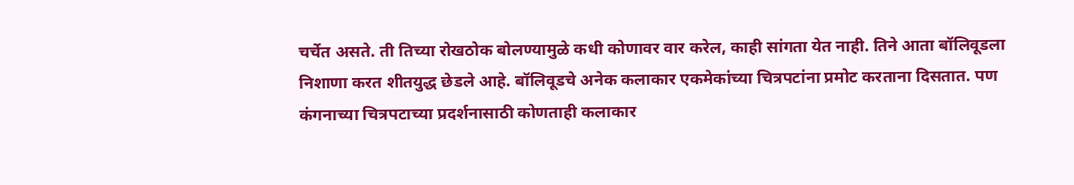चर्चेत असते. ती तिच्या रोखठोक बोलण्यामुळे कधी कोणावर वार करेल, काही सांगता येत नाही. तिने आता बॉलिवूडला निशाणा करत शीतयुद्ध छेडले आहे. बॉलिवूडचे अनेक कलाकार एकमेकांच्या चित्रपटांना प्रमोट करताना दिसतात. पण कंगनाच्या चित्रपटाच्या प्रदर्शनासाठी कोणताही कलाकार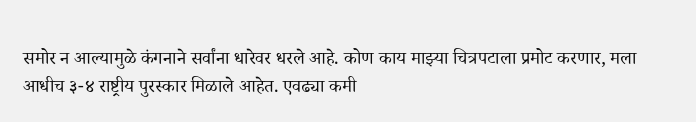समोर न आल्यामुळे कंगनाने सर्वांना धारेवर धरले आहे. कोण काय माझ्या चित्रपटाला प्रमोट करणार, मला आधीच ३-४ राष्ट्रीय पुरस्कार मिळाले आहेत. एवढ्या कमी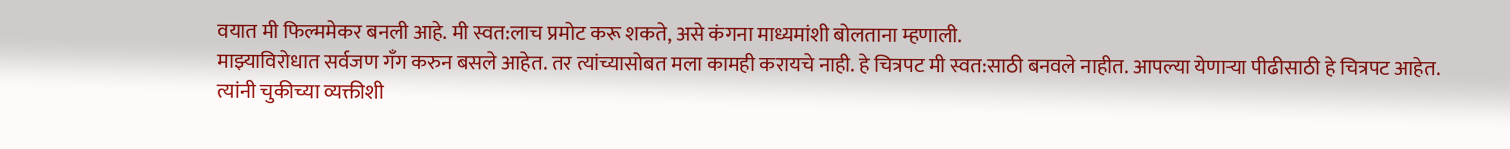वयात मी फिल्ममेकर बनली आहे. मी स्वत:लाच प्रमोट करू शकते, असे कंगना माध्यमांशी बोलताना म्हणाली.
माझ्याविरोधात सर्वजण गँग करुन बसले आहेत. तर त्यांच्यासोबत मला कामही करायचे नाही. हे चित्रपट मी स्वत:साठी बनवले नाहीत. आपल्या येणाऱ्या पीढीसाठी हे चित्रपट आहेत. त्यांनी चुकीच्या व्यक्तीशी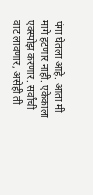पंगा घेतला आहे. आता मी मागे हटणार नाही. एकेकाला एक्स्पोझ करणार. सर्वांची वाट लावणार, असेही ती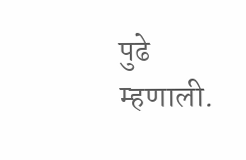पुढे म्हणाली.